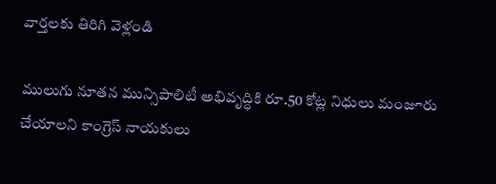వార్తలకు తిరిగి వెళ్లండి

ములుగు నూతన మున్సిపాలిటీ అభివృద్ధికి రూ.50 కోట్ల నిధులు మంజూరు చేయాలని కాంగ్రెస్ నాయకులు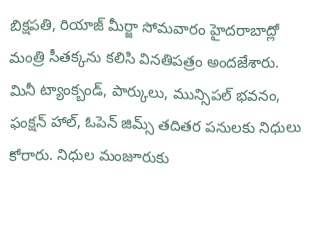బిక్షపతి, రియాజ్ మీర్జా సోమవారం హైదరాబాద్లో మంత్రి సీతక్కను కలిసి వినతిపత్రం అందజేశారు.
మినీ ట్యాంక్బండ్, పార్కులు, మున్సిపల్ భవనం, ఫంక్షన్ హాల్, ఓపెన్ జిమ్స్ తదితర పనులకు నిధులు కోరారు. నిధుల మంజూరుకు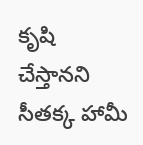కృషి చేస్తానని సీతక్క హామీ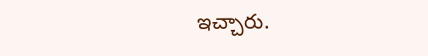ఇచ్చారు.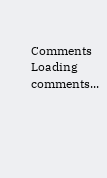Comments
Loading comments...